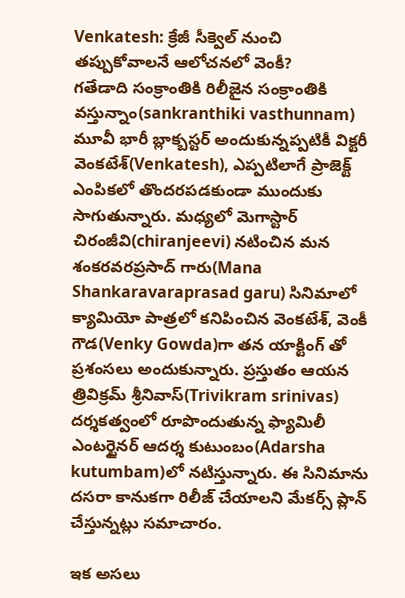Venkatesh: క్రేజీ సీక్వెల్ నుంచి తప్పుకోవాలనే ఆలోచనలో వెంకీ?
గతేడాది సంక్రాంతికి రిలీజైన సంక్రాంతికి వస్తున్నాం(sankranthiki vasthunnam) మూవీ భారీ బ్లాక్బస్టర్ అందుకున్నప్పటికీ విక్టరీ వెంకటేశ్(Venkatesh), ఎప్పటిలాగే ప్రాజెక్ట్ ఎంపికలో తొందరపడకుండా ముందుకు సాగుతున్నారు. మధ్యలో మెగాస్టార్ చిరంజీవి(chiranjeevi) నటించిన మన శంకరవరప్రసాద్ గారు(Mana Shankaravaraprasad garu) సినిమాలో క్యామియో పాత్రలో కనిపించిన వెంకటేశ్, వెంకీ గౌడ(Venky Gowda)గా తన యాక్టింగ్ తో ప్రశంసలు అందుకున్నారు. ప్రస్తుతం ఆయన త్రివిక్రమ్ శ్రీనివాస్(Trivikram srinivas) దర్శకత్వంలో రూపొందుతున్న ఫ్యామిలీ ఎంటర్టైనర్ ఆదర్శ కుటుంబం(Adarsha kutumbam)లో నటిస్తున్నారు. ఈ సినిమాను దసరా కానుకగా రిలీజ్ చేయాలని మేకర్స్ ప్లాన్ చేస్తున్నట్లు సమాచారం.

ఇక అసలు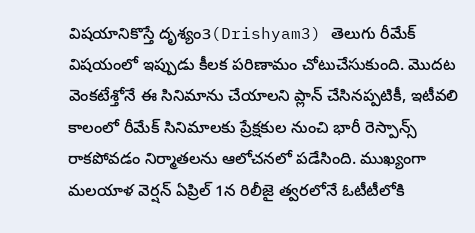విషయానికొస్తే దృశ్యం3(Drishyam3) తెలుగు రీమేక్ విషయంలో ఇప్పుడు కీలక పరిణామం చోటుచేసుకుంది. మొదట వెంకటేశ్తోనే ఈ సినిమాను చేయాలని ప్లాన్ చేసినప్పటికీ, ఇటీవలి కాలంలో రీమేక్ సినిమాలకు ప్రేక్షకుల నుంచి భారీ రెస్పాన్స్ రాకపోవడం నిర్మాతలను ఆలోచనలో పడేసింది. ముఖ్యంగా మలయాళ వెర్షన్ ఏప్రిల్ 1న రిలీజై త్వరలోనే ఓటీటీలోకి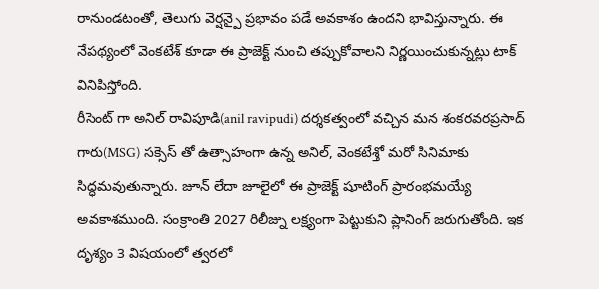రానుండటంతో, తెలుగు వెర్షన్పై ప్రభావం పడే అవకాశం ఉందని భావిస్తున్నారు. ఈ నేపథ్యంలో వెంకటేశ్ కూడా ఈ ప్రాజెక్ట్ నుంచి తప్పుకోవాలని నిర్ణయించుకున్నట్లు టాక్ వినిపిస్తోంది.
రీసెంట్ గా అనిల్ రావిపూడి(anil ravipudi) దర్శకత్వంలో వచ్చిన మన శంకరవరప్రసాద్ గారు(MSG) సక్సెస్ తో ఉత్సాహంగా ఉన్న అనిల్, వెంకటేశ్తో మరో సినిమాకు సిద్ధమవుతున్నారు. జూన్ లేదా జూలైలో ఈ ప్రాజెక్ట్ షూటింగ్ ప్రారంభమయ్యే అవకాశముంది. సంక్రాంతి 2027 రిలీజ్ను లక్ష్యంగా పెట్టుకుని ప్లానింగ్ జరుగుతోంది. ఇక దృశ్యం 3 విషయంలో త్వరలో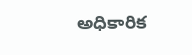అధికారిక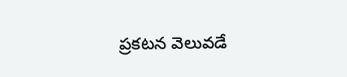ప్రకటన వెలువడే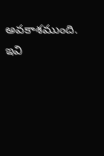అవకాశముంది.
ఇవి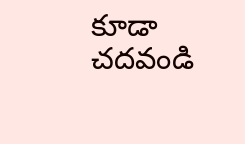కూడా చదవండి